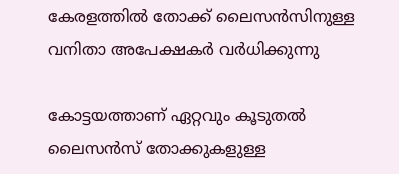കേരളത്തില്‍ തോക്ക് ലൈസന്‍സിനുള്ള വനിതാ അപേക്ഷകര്‍ വര്‍ധിക്കുന്നു

കോട്ടയത്താണ് ഏറ്റവും കൂടുതല്‍ ലൈസന്‍സ് തോക്കുകളുള്ള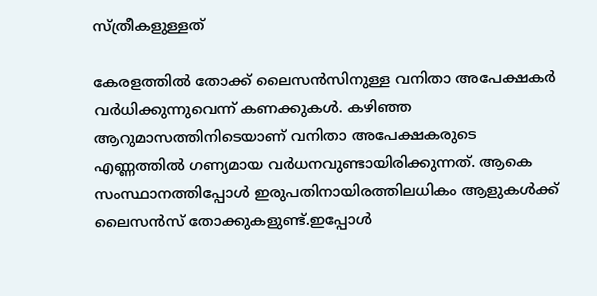സ്ത്രീകളുള്ളത്

കേരളത്തില്‍ തോക്ക് ലൈസന്‍സിനുള്ള വനിതാ അപേക്ഷകര്‍ വര്‍ധിക്കുന്നുവെന്ന് കണക്കുകള്‍. കഴിഞ്ഞ ആറുമാസത്തിനിടെയാണ് വനിതാ അപേക്ഷകരുടെ എണ്ണത്തില്‍ ഗണ്യമായ വര്‍ധനവുണ്ടായിരിക്കുന്നത്. ആകെ സംസ്ഥാനത്തിപ്പോള്‍ ഇരുപതിനായിരത്തിലധികം ആളുകള്‍ക്ക് ലൈസന്‍സ് തോക്കുകളുണ്ട്.ഇപ്പോള്‍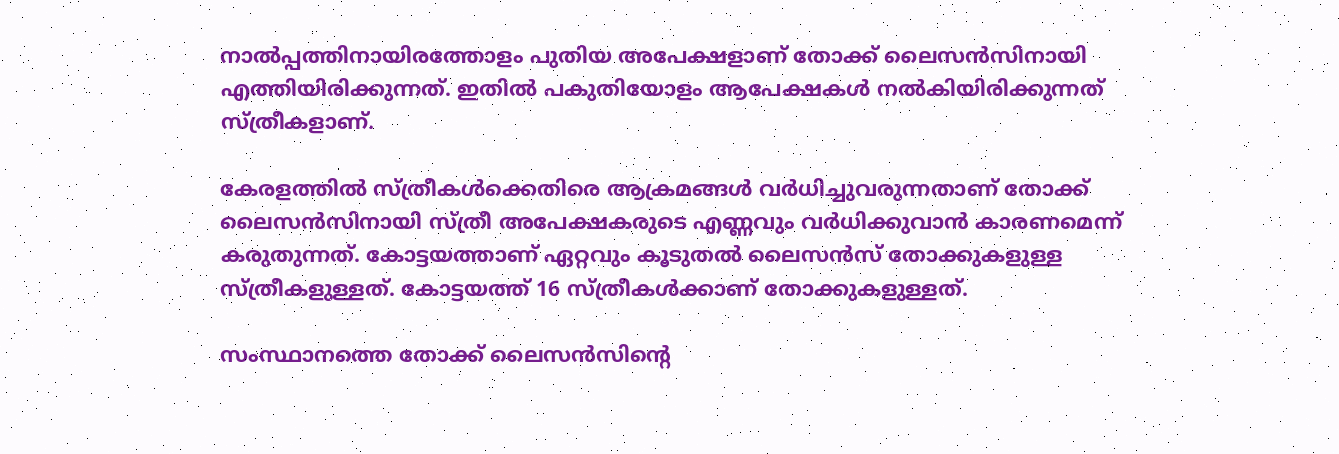നാല്‍പ്പത്തിനായിരത്തോളം പുതിയ അപേക്ഷളാണ് തോക്ക് ലൈസന്‍സിനായി എത്തിയിരിക്കുന്നത്. ഇതില്‍ പകുതിയോളം ആപേക്ഷകള്‍ നല്‍കിയിരിക്കുന്നത് സ്ത്രീകളാണ്.

കേരളത്തില്‍ സ്ത്രീകള്‍ക്കെതിരെ ആക്രമങ്ങള്‍ വര്‍ധിച്ചുവരുന്നതാണ് തോക്ക് ലൈസന്‍സിനായി സ്ത്രീ അപേക്ഷകരുടെ എണ്ണവും വര്‍ധിക്കുവാന്‍ കാരണമെന്ന് കരുതുന്നത്. കോട്ടയത്താണ് ഏറ്റവും കൂടുതല്‍ ലൈസന്‍സ് തോക്കുകളുള്ള സ്ത്രീകളുള്ളത്. കോട്ടയത്ത് 16 സ്ത്രീകള്‍ക്കാണ് തോക്കുകളുള്ളത്.

സംസ്ഥാനത്തെ തോക്ക് ലൈസന്‍സിന്റെ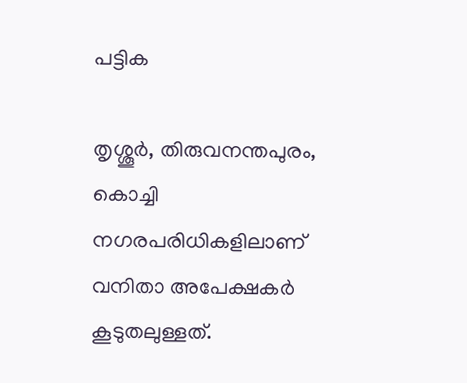പട്ടിക

തൃശ്ശൂര്‍, തിരുവനന്തപുരം, കൊച്ചി നഗരപരിധികളിലാണ് വനിതാ അപേക്ഷകര്‍ കൂടുതലുള്ളത്.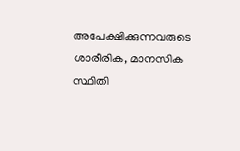അപേക്ഷിക്കുന്നവരുടെ ശാരീരിക, മാനസിക സ്ഥിതി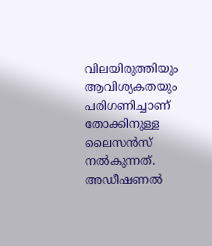വിലയിരുത്തിയും ആവിശ്യകതയും പരിഗണിച്ചാണ് തോക്കിനുള്ള ലൈസന്‍സ് നല്‍കുന്നത്. അഡീഷണല്‍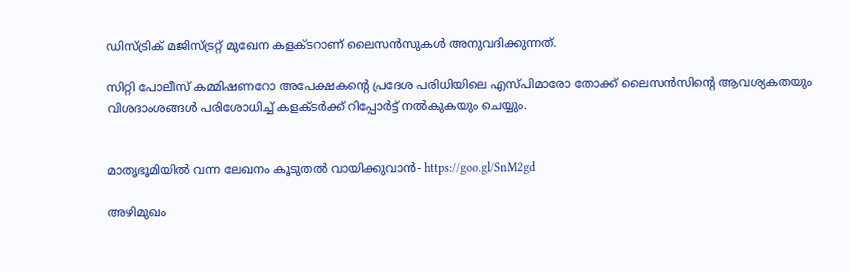ഡിസ്ട്രിക് മജിസ്ട്രറ്റ് മുഖേന കളക്ടറാണ് ലൈസന്‍സുകള്‍ അനുവദിക്കുന്നത്.

സിറ്റി പോലീസ് കമ്മിഷണറോ അപേക്ഷകന്റെ പ്രദേശ പരിധിയിലെ എസ്പിമാരോ തോക്ക് ലൈസന്‍സിന്റെ ആവശ്യകതയും വിശദാംശങ്ങള്‍ പരിശോധിച്ച് കളക്ടര്‍ക്ക് റിപ്പോര്‍ട്ട് നല്‍കുകയും ചെയ്യും.


മാതൃഭൂമിയില്‍ വന്ന ലേഖനം കൂടുതല്‍ വായിക്കുവാന്‍- https://goo.gl/SnM2gd

അഴിമുഖം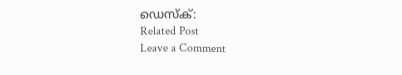ഡെസ്ക്:
Related Post
Leave a Comment